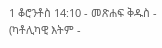1 ቆሮንቶስ 14:10 - መጽሐፍ ቅዱስ - (ካቶሊካዊ እትም -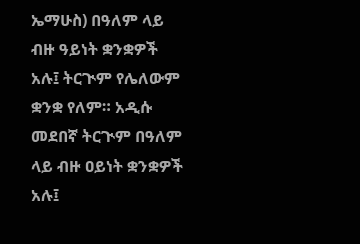ኤማሁስ) በዓለም ላይ ብዙ ዓይነት ቋንቋዎች አሉ፤ ትርጒም የሌለውም ቋንቋ የለም። አዲሱ መደበኛ ትርጒም በዓለም ላይ ብዙ ዐይነት ቋንቋዎች አሉ፤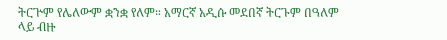ትርጕም የሌለውም ቋንቋ የለም። አማርኛ አዲሱ መደበኛ ትርጉም በዓለም ላይ ብዙ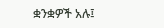ቋንቋዎች አሉ፤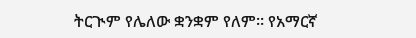ትርጒም የሌለው ቋንቋም የለም። የአማርኛ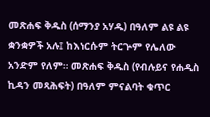መጽሐፍ ቅዱስ (ሰማንያ አሃዱ) በዓለም ልዩ ልዩ ቋንቋዎች አሉ፤ ከእነርሱም ትርጕም የሌለው አንድም የለም። መጽሐፍ ቅዱስ (የብሉይና የሐዲስ ኪዳን መጻሕፍት) በዓለም ምናልባት ቁጥር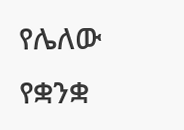የሌለው የቋንቋ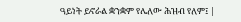ዓይነት ይኖራል ቋንቋም የሌለው ሕዝብ የለም፤ |